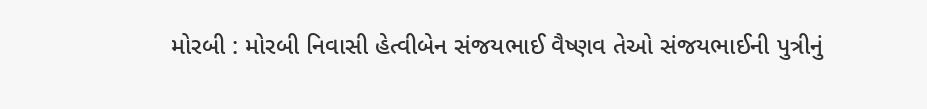મોરબી : મોરબી નિવાસી હેત્વીબેન સંજયભાઈ વૈષ્ણવ તેઓ સંજયભાઈની પુત્રીનું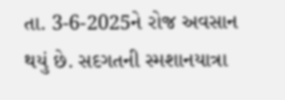તા. 3-6-2025ને રોજ અવસાન થયું છે. સદગતની સ્મશાનયાત્રા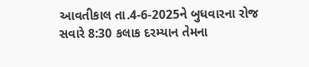આવતીકાલ તા.4-6-2025ને બુધવારના રોજ સવારે 8:30 કલાક દરમ્યાન તેમના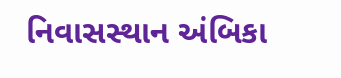નિવાસસ્થાન અંબિકા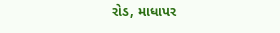રોડ, માધાપર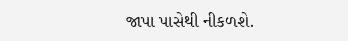જાપા પાસેથી નીકળશે.